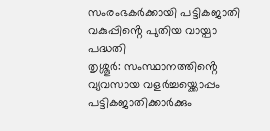സംരംഭകർക്കായി പട്ടികജാതി വകുപ്പിൻ്റെ പുതിയ വായ്പാ പദ്ധതി
തൃശ്ശൂർ: സംസ്ഥാനത്തിൻ്റെ വ്യവസായ വളർച്ചയ്ക്കൊപ്പം പട്ടികജാതിക്കാർക്കും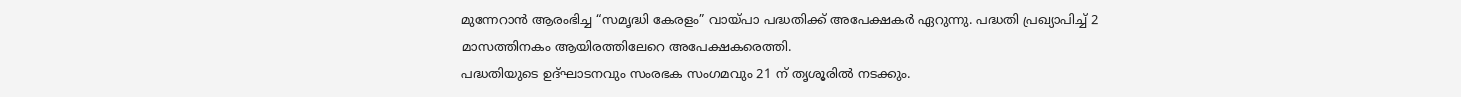മുന്നേറാൻ ആരംഭിച്ച “സമൃദ്ധി കേരളം” വായ്പാ പദ്ധതിക്ക് അപേക്ഷകർ ഏറുന്നു. പദ്ധതി പ്രഖ്യാപിച്ച് 2 മാസത്തിനകം ആയിരത്തിലേറെ അപേക്ഷകരെത്തി.
പദ്ധതിയുടെ ഉദ്ഘാടനവും സംരഭക സംഗമവും 21 ന് തൃശൂരിൽ നടക്കും.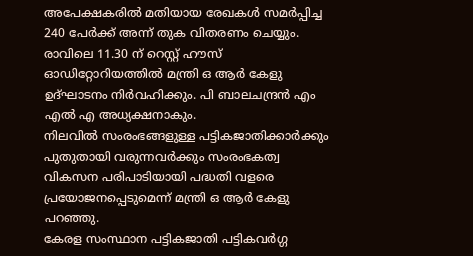അപേക്ഷകരിൽ മതിയായ രേഖകൾ സമർപ്പിച്ച 240 പേർക്ക് അന്ന് തുക വിതരണം ചെയ്യും. രാവിലെ 11.30 ന് റെസ്റ്റ് ഹൗസ് ഓഡിറ്റോറിയത്തിൽ മന്ത്രി ഒ ആർ കേളു ഉദ്ഘാടനം നിർവഹിക്കും. പി ബാലചന്ദ്രൻ എം എൽ എ അധ്യക്ഷനാകും.
നിലവിൽ സംരംഭങ്ങളുള്ള പട്ടികജാതിക്കാർക്കും പുതുതായി വരുന്നവർക്കും സംരംഭകത്വ വികസന പരിപാടിയായി പദ്ധതി വളരെ പ്രയോജനപ്പെടുമെന്ന് മന്ത്രി ഒ ആർ കേളു പറഞ്ഞു.
കേരള സംസ്ഥാന പട്ടികജാതി പട്ടികവർഗ്ഗ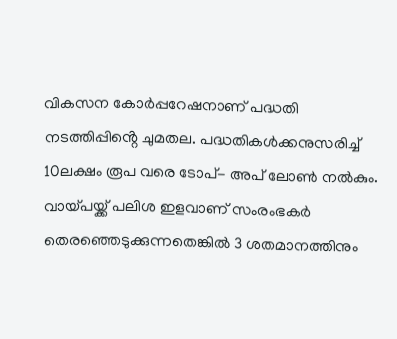വികസന കോർപ്പറേഷനാണ് പദ്ധതി നടത്തിപ്പിൻ്റെ ചുമതല. പദ്ധതികൾക്കനുസരിച്ച് 10ലക്ഷം രൂപ വരെ ടോപ്- അപ് ലോൺ നൽകും. വായ്പയ്ക്ക് പലിശ ഇളവാണ് സംരംഭകർ തെരഞ്ഞെടുക്കുന്നതെങ്കിൽ 3 ശതമാനത്തിനും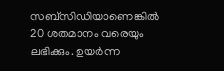സബ്സിഡിയാണെങ്കിൽ 20 ശതമാനം വരെയും ലഭിക്കും. ഉയർന്ന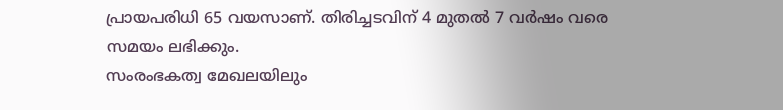പ്രായപരിധി 65 വയസാണ്. തിരിച്ചടവിന് 4 മുതൽ 7 വർഷം വരെ സമയം ലഭിക്കും.
സംരംഭകത്വ മേഖലയിലും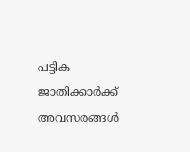പട്ടിക ജാതിക്കാർക്ക് അവസരങ്ങൾ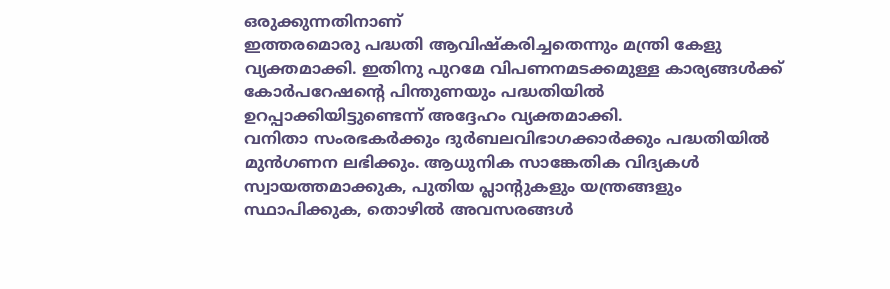ഒരുക്കുന്നതിനാണ്
ഇത്തരമൊരു പദ്ധതി ആവിഷ്കരിച്ചതെന്നും മന്ത്രി കേളു വ്യക്തമാക്കി. ഇതിനു പുറമേ വിപണനമടക്കമുള്ള കാര്യങ്ങൾക്ക് കോർപറേഷൻ്റെ പിന്തുണയും പദ്ധതിയിൽ ഉറപ്പാക്കിയിട്ടുണ്ടെന്ന് അദ്ദേഹം വ്യക്തമാക്കി.
വനിതാ സംരഭകർക്കും ദുർബലവിഭാഗക്കാർക്കും പദ്ധതിയിൽ മുൻഗണന ലഭിക്കും. ആധുനിക സാങ്കേതിക വിദ്യകൾ സ്വായത്തമാക്കുക, പുതിയ പ്ലാൻ്റുകളും യന്ത്രങ്ങളും സ്ഥാപിക്കുക, തൊഴിൽ അവസരങ്ങൾ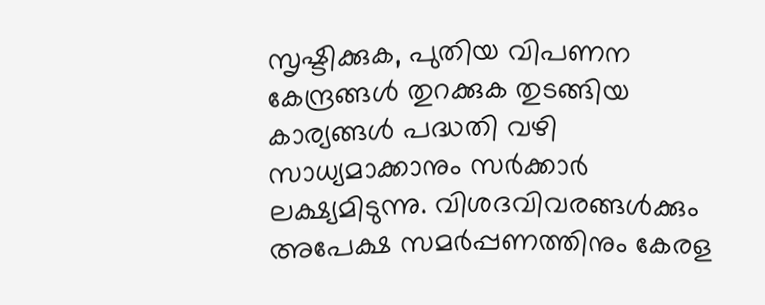സൃഷ്ടിക്കുക, പുതിയ വിപണന കേന്ദ്രങ്ങൾ തുറക്കുക തുടങ്ങിയ കാര്യങ്ങൾ പദ്ധതി വഴി സാധ്യമാക്കാനും സർക്കാർ ലക്ഷ്യമിടുന്നു. വിശദവിവരങ്ങൾക്കും അപേക്ഷ സമർപ്പണത്തിനും കേരള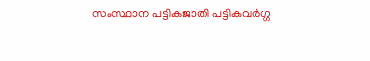സംസ്ഥാന പട്ടികജാതി പട്ടികവർഗ്ഗ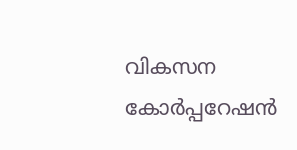വികസന കോർപ്പറേഷൻ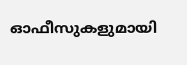ഓഫീസുകളുമായി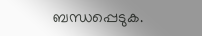ബന്ധപ്പെടുക.